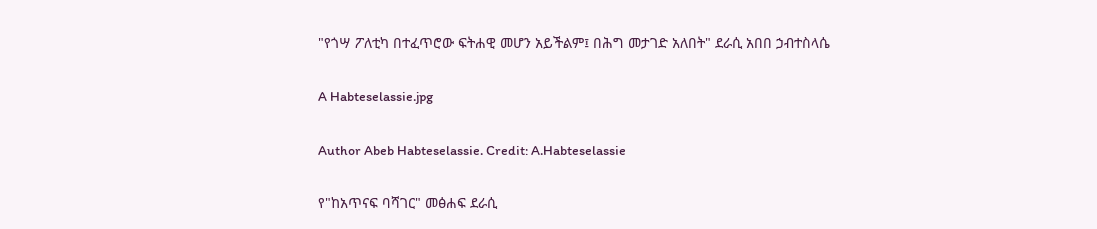"የጎሣ ፖለቲካ በተፈጥሮው ፍትሐዊ መሆን አይችልም፤ በሕግ መታገድ አለበት" ደራሲ አበበ ኃብተስላሴ

A Habteselassie.jpg

Author Abeb Habteselassie. Credit: A.Habteselassie

የ"ከአጥናፍ ባሻገር" መፅሐፍ ደራሲ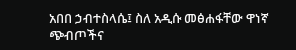አበበ ኃብተስላሴ፤ ስለ አዲሱ መፅሐፋቸው ዋነኛ ጭብጦችና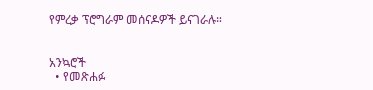የምረቃ ፕሮግራም መሰናዶዎች ይናገራሉ።


አንኳሮች
  • የመጽሐፉ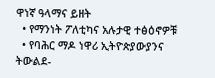ዋነኛ ዓላማና ይዘት
  • የማንነት ፖለቲካና አሉታዊ ተፅዕኖዎቹ
  • የባሕር ማዶ ነዋሪ ኢትዮጵያውያንና ትውልደ-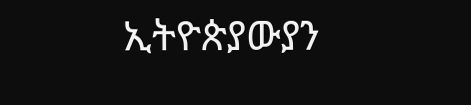ኢትዮጵያውያን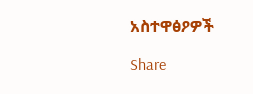አስተዋፅዖዎች

Share